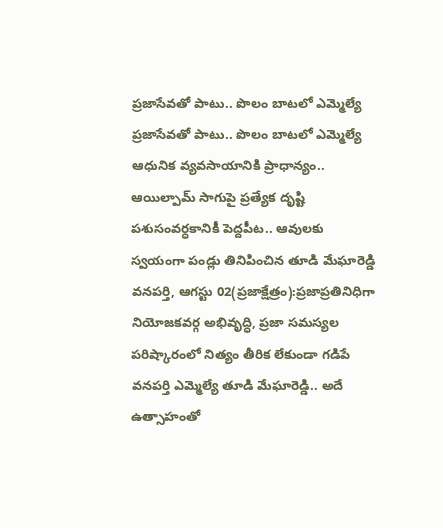ప్రజాసేవతో పాటు.. పొలం బాటలో ఎమ్మెల్యే
ప్రజాసేవతో పాటు.. పొలం బాటలో ఎమ్మెల్యే ఆధునిక వ్యవసాయానికి ప్రాధాన్యం.. ఆయిల్పామ్ సాగుపై ప్రత్యేక దృష్టి పశుసంవర్ధకానికీ పెద్దపీట.. ఆవులకు స్వయంగా పండ్లు తినిపించిన తూడి మేఘారెడ్డి వనపర్తి, ఆగస్టు 02(ప్రజాక్షేత్రం):ప్రజాప్రతినిధిగా నియోజకవర్గ అభివృద్ధి, ప్రజా సమస్యల పరిష్కారంలో నిత్యం తీరిక లేకుండా గడిపే వనపర్తి ఎమ్మెల్యే తూడి మేఘారెడ్డి.. అదే ఉత్సాహంతో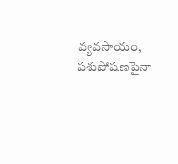వ్యవసాయం, పశుపోషణపైనా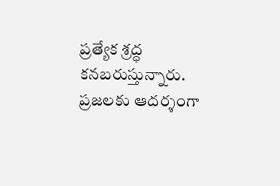ప్రత్యేక శ్రద్ధ కనబరుస్తున్నారు. ప్రజలకు ఆదర్శంగా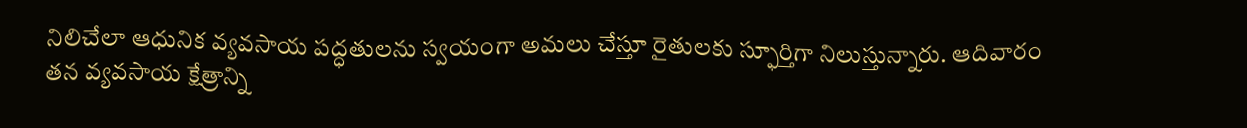నిలిచేలా ఆధునిక వ్యవసాయ పద్ధతులను స్వయంగా అమలు చేస్తూ రైతులకు స్ఫూర్తిగా నిలుస్తున్నారు. ఆదివారం తన వ్యవసాయ క్షేత్రాన్ని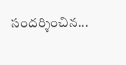సందర్శించిన...